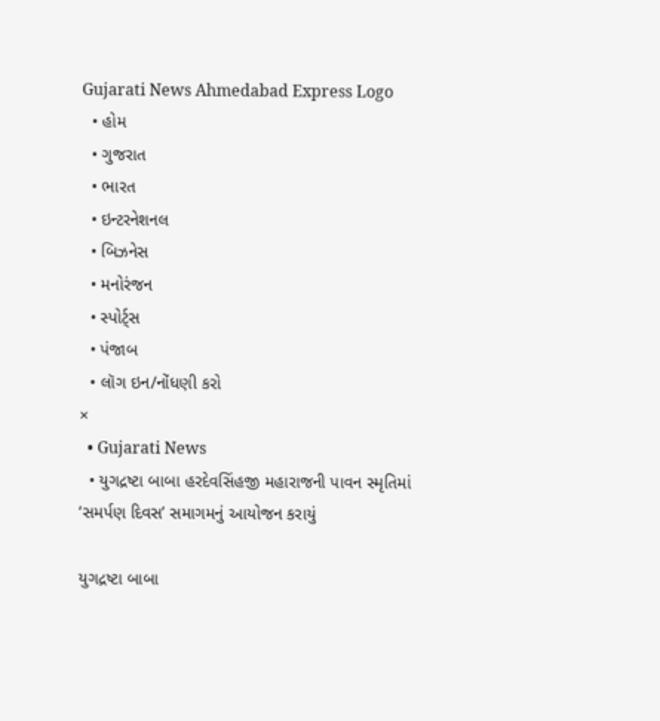Gujarati News Ahmedabad Express Logo
  • હોમ
  • ગુજરાત
  • ભારત
  • ઇન્ટરનેશનલ
  • બિઝનેસ
  • મનોરંજન
  • સ્પોર્ટ્સ
  • પંજાબ
  • લૉગ ઇન/નોંધણી કરો
×
  • Gujarati News
  • યુગદ્રષ્ટા બાબા હરદેવસિંહજી મહારાજની પાવન સ્મૃતિમાં ‘સમર્પણ દિવસ’ સમાગમનું આયોજન કરાયું

યુગદ્રષ્ટા બાબા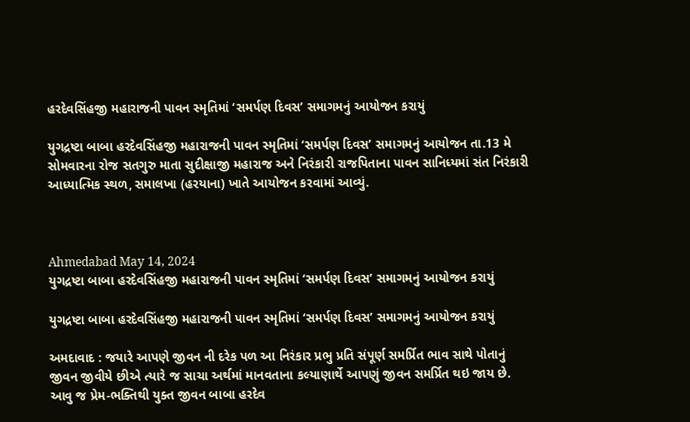હરદેવસિંહજી મહારાજની પાવન સ્મૃતિમાં ‘સમર્પણ દિવસ’ સમાગમનું આયોજન કરાયું

યુગદ્રષ્ટા બાબા હરદેવસિંહજી મહારાજની પાવન સ્મૃતિમાં ‘સમર્પણ દિવસ’ સમાગમનું આયોજન તા.13 મે સોમવારના રોજ સતગુરુ માતા સુદીક્ષાજી મહારાજ અને નિરંકારી રાજપિતાના પાવન સાનિધ્યમાં સંત નિરંકારી આધ્યાત્મિક સ્થળ, સમાલખા (હરયાના) ખાતે આયોજન કરવામાં આવ્યું.



Ahmedabad May 14, 2024
યુગદ્રષ્ટા બાબા હરદેવસિંહજી મહારાજની પાવન સ્મૃતિમાં ‘સમર્પણ દિવસ’ સમાગમનું આયોજન કરાયું

યુગદ્રષ્ટા બાબા હરદેવસિંહજી મહારાજની પાવન સ્મૃતિમાં ‘સમર્પણ દિવસ’ સમાગમનું આયોજન કરાયું

અમદાવાદ : જયારે આપણે જીવન ની દરેક પળ આ નિરંકાર પ્રભુ પ્રતિ સંપૂર્ણ સમર્પ્રિત ભાવ સાથે પોતાનું જીવન જીવીયે છીએ ત્યારે જ સાચા અર્થમાં માનવતાના કલ્યાણાર્થે આપણું જીવન સમર્પ્રિત થઇ જાય છે. આવુ જ પ્રેમ-ભક્તિથી યુક્ત જીવન બાબા હરદેવ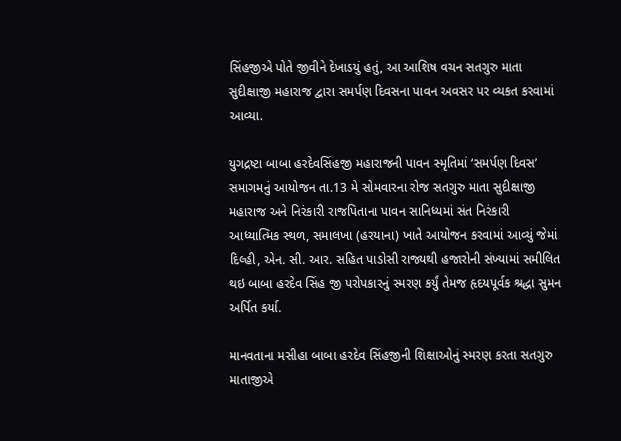સિંહજીએ પોતે જીવીને દેખાડયું હતું, આ આશિષ વચન સતગુરુ માતા સુદીક્ષાજી મહારાજ દ્વારા સમર્પણ દિવસના પાવન અવસર પર વ્યકત કરવામાં આવ્યા.

યુગદ્રષ્ટા બાબા હરદેવસિંહજી મહારાજની પાવન સ્મૃતિમાં ‘સમર્પણ દિવસ’ સમાગમનું આયોજન તા.13 મે સોમવારના રોજ સતગુરુ માતા સુદીક્ષાજી મહારાજ અને નિરંકારી રાજપિતાના પાવન સાનિધ્યમાં સંત નિરંકારી આધ્યાત્મિક સ્થળ, સમાલખા (હરયાના) ખાતે આયોજન કરવામાં આવ્યું જેમાં દિલ્હી, એન. સી. આર. સહિત પાડોસી રાજ્યથી હજારોની સંખ્યામાં સમીલિત થઇ બાબા હરદેવ સિંહ જી પરોપકારનું સ્મરણ કર્યું તેમજ હૃદયપૂર્વક શ્રદ્ધા સુમન અર્પિત કર્યા.

માનવતાના મસીહા બાબા હરદેવ સિંહજીની શિક્ષાઓનું સ્મરણ કરતા સતગુરુ માતાજીએ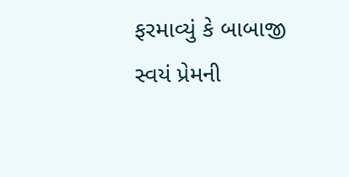ફરમાવ્યું કે બાબાજી સ્વયં પ્રેમની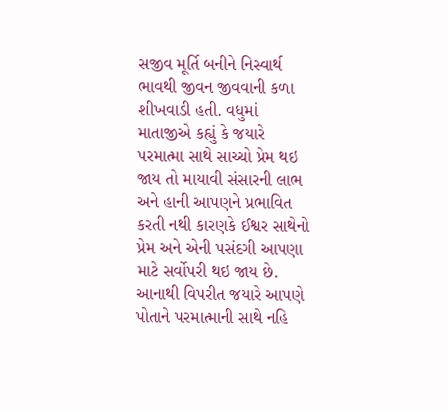સજીવ મૂર્તિ બનીને નિસ્વાર્થ ભાવથી જીવન જીવવાની કળા શીખવાડી હતી. વધુમાં માતાજીએ કહ્યું કે જયારે પરમાત્મા સાથે સાચ્ચો પ્રેમ થઇ જાય તો માયાવી સંસારની લાભ અને હાની આપણને પ્રભાવિત કરતી નથી કારણકે ઈશ્વર સાથેનો પ્રેમ અને એની પસંદગી આપણા માટે સર્વોપરી થઇ જાય છે. આનાથી વિપરીત જયારે આપણે પોતાને પરમાત્માની સાથે નહિ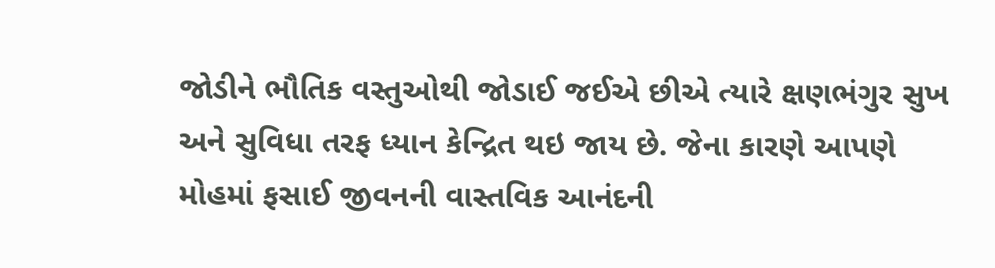જોડીને ભૌતિક વસ્તુઓથી જોડાઈ જઈએ છીએ ત્યારે ક્ષણભંગુર સુખ અને સુવિધા તરફ ધ્યાન કેન્દ્રિત થઇ જાય છે. જેના કારણે આપણે મોહમાં ફસાઈ જીવનની વાસ્તવિક આનંદની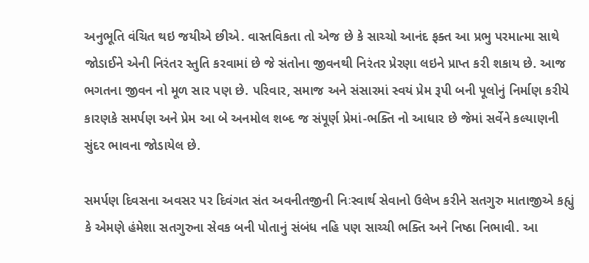અનુભૂતિ વંચિત થઇ જયીએ છીએ. વાસ્તવિકતા તો એજ છે કે સાચ્ચો આનંદ ફક્ત આ પ્રભુ પરમાત્મા સાથે જોડાઈને એની નિરંતર સ્તુતિ કરવામાં છે જે સંતોના જીવનથી નિરંતર પ્રેરણા લઇને પ્રાપ્ત કરી શકાય છે. આજ ભગતના જીવન નો મૂળ સાર પણ છે. પરિવાર, સમાજ અને સંસારમાં સ્વયં પ્રેમ રૂપી બની પૂલોનું નિર્માણ કરીયે કારણકે સમર્પણ અને પ્રેમ આ બે અનમોલ શબ્દ જ સંપૂર્ણ પ્રેમાં-ભક્તિ નો આધાર છે જેમાં સર્વેને કલ્યાણની સુંદર ભાવના જોડાયેલ છે.

સમર્પણ દિવસના અવસર પર દિવંગત સંત અવનીતજીની નિઃસ્વાર્થ સેવાનો ઉલેખ કરીને સતગુરુ માતાજીએ કહ્યું કે એમણે હંમેશા સતગુરુના સેવક બની પોતાનું સંબંધ નહિ પણ સાચ્ચી ભક્તિ અને નિષ્ઠા નિભાવી. આ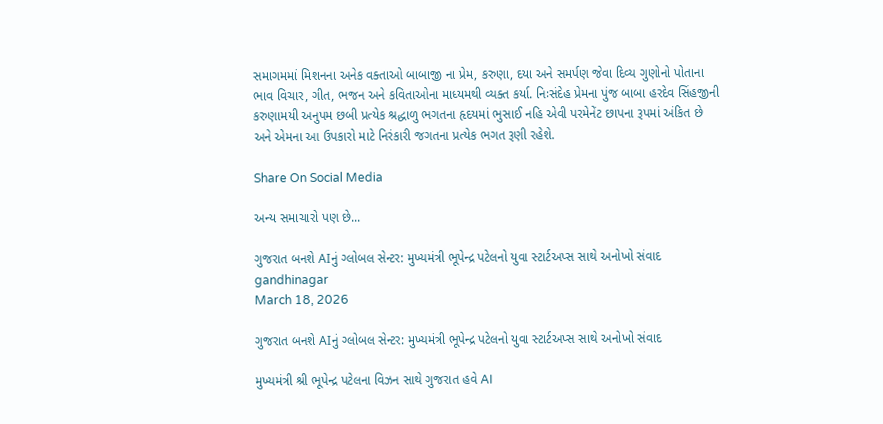સમાગમમાં મિશનના અનેક વક્તાઓ બાબાજી ના પ્રેમ, કરુણા, દયા અને સમર્પણ જેવા દિવ્ય ગુણોનો પોતાના ભાવ વિચાર, ગીત, ભજન અને કવિતાઓના માધ્યમથી વ્યક્ત કર્યા. નિઃસંદેહ પ્રેમના પુંજ બાબા હરદેવ સિંહજીની કરુણામયી અનુપમ છબી પ્રત્યેક શ્રદ્ધાળુ ભગતના હૃદયમાં ભુસાઈ નહિ એવી પરમેનેંટ છાપના રૂપમાં અંકિત છે અને એમના આ ઉપકારો માટે નિરંકારી જગતના પ્રત્યેક ભગત રૂણી રહેશે.

Share On Social Media

અન્ય સમાચારો પણ છે...

ગુજરાત બનશે AIનું ગ્લોબલ સેન્ટર: મુખ્યમંત્રી ભૂપેન્દ્ર પટેલનો યુવા સ્ટાર્ટઅપ્સ સાથે અનોખો સંવાદ
gandhinagar
March 18, 2026

ગુજરાત બનશે AIનું ગ્લોબલ સેન્ટર: મુખ્યમંત્રી ભૂપેન્દ્ર પટેલનો યુવા સ્ટાર્ટઅપ્સ સાથે અનોખો સંવાદ

મુખ્યમંત્રી શ્રી ભૂપેન્દ્ર પટેલના વિઝન સાથે ગુજરાત હવે AI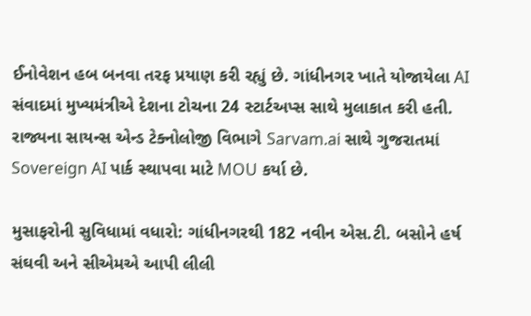ઈનોવેશન હબ બનવા તરફ પ્રયાણ કરી રહ્યું છે. ગાંધીનગર ખાતે યોજાયેલા AI સંવાદમાં મુખ્યમંત્રીએ દેશના ટોચના 24 સ્ટાર્ટઅપ્સ સાથે મુલાકાત કરી હતી. રાજ્યના સાયન્સ એન્ડ ટેક્નોલોજી વિભાગે Sarvam.ai સાથે ગુજરાતમાં Sovereign AI પાર્ક સ્થાપવા માટે MOU કર્યા છે.

મુસાફરોની સુવિધામાં વધારો: ગાંધીનગરથી 182 નવીન એસ.ટી. બસોને હર્ષ સંઘવી અને સીએમએ આપી લીલી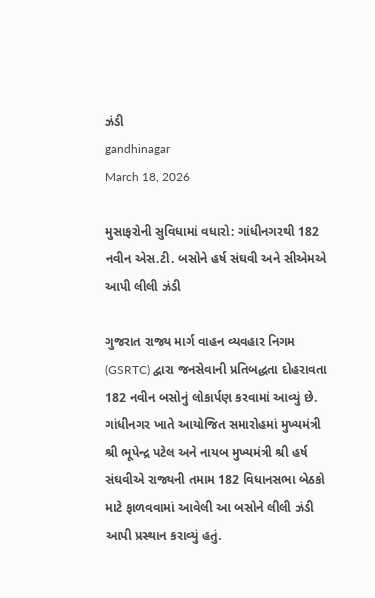ઝંડી
gandhinagar
March 18, 2026

મુસાફરોની સુવિધામાં વધારો: ગાંધીનગરથી 182 નવીન એસ.ટી. બસોને હર્ષ સંઘવી અને સીએમએ આપી લીલી ઝંડી

ગુજરાત રાજ્ય માર્ગ વાહન વ્યવહાર નિગમ (GSRTC) દ્વારા જનસેવાની પ્રતિબદ્ધતા દોહરાવતા 182 નવીન બસોનું લોકાર્પણ કરવામાં આવ્યું છે. ગાંધીનગર ખાતે આયોજિત સમારોહમાં મુખ્યમંત્રી શ્રી ભૂપેન્દ્ર પટેલ અને નાયબ મુખ્યમંત્રી શ્રી હર્ષ સંઘવીએ રાજ્યની તમામ 182 વિધાનસભા બેઠકો માટે ફાળવવામાં આવેલી આ બસોને લીલી ઝંડી આપી પ્રસ્થાન કરાવ્યું હતું.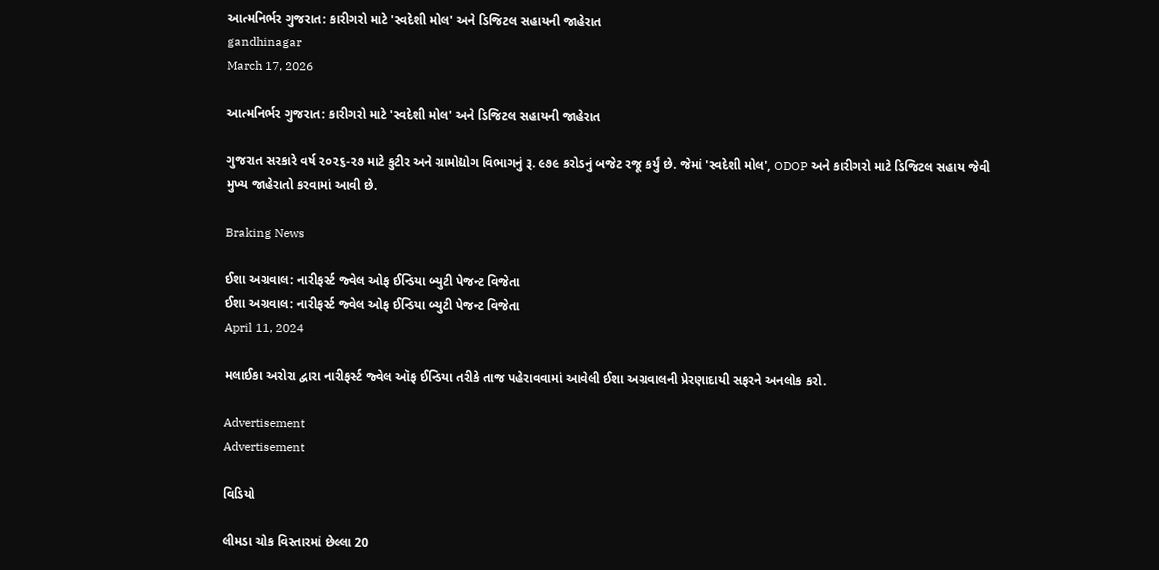આત્મનિર્ભર ગુજરાત: કારીગરો માટે 'સ્વદેશી મોલ' અને ડિજિટલ સહાયની જાહેરાત
gandhinagar
March 17, 2026

આત્મનિર્ભર ગુજરાત: કારીગરો માટે 'સ્વદેશી મોલ' અને ડિજિટલ સહાયની જાહેરાત

ગુજરાત સરકારે વર્ષ ૨૦૨૬-૨૭ માટે કુટીર અને ગ્રામોદ્યોગ વિભાગનું રૂ. ૯૭૯ કરોડનું બજેટ રજૂ કર્યું છે. જેમાં 'સ્વદેશી મોલ', ODOP અને કારીગરો માટે ડિજિટલ સહાય જેવી મુખ્ય જાહેરાતો કરવામાં આવી છે.

Braking News

ઈશા અગ્રવાલ: નારીફર્સ્ટ જ્વેલ ઓફ ઈન્ડિયા બ્યુટી પેજન્ટ વિજેતા
ઈશા અગ્રવાલ: નારીફર્સ્ટ જ્વેલ ઓફ ઈન્ડિયા બ્યુટી પેજન્ટ વિજેતા
April 11, 2024

મલાઈકા અરોરા દ્વારા નારીફર્સ્ટ જ્વેલ ઑફ ઈન્ડિયા તરીકે તાજ પહેરાવવામાં આવેલી ઈશા અગ્રવાલની પ્રેરણાદાયી સફરને અનલોક કરો.

Advertisement
Advertisement

વિડિયો

લીમડા ચોક વિસ્તારમાં છેલ્લા 20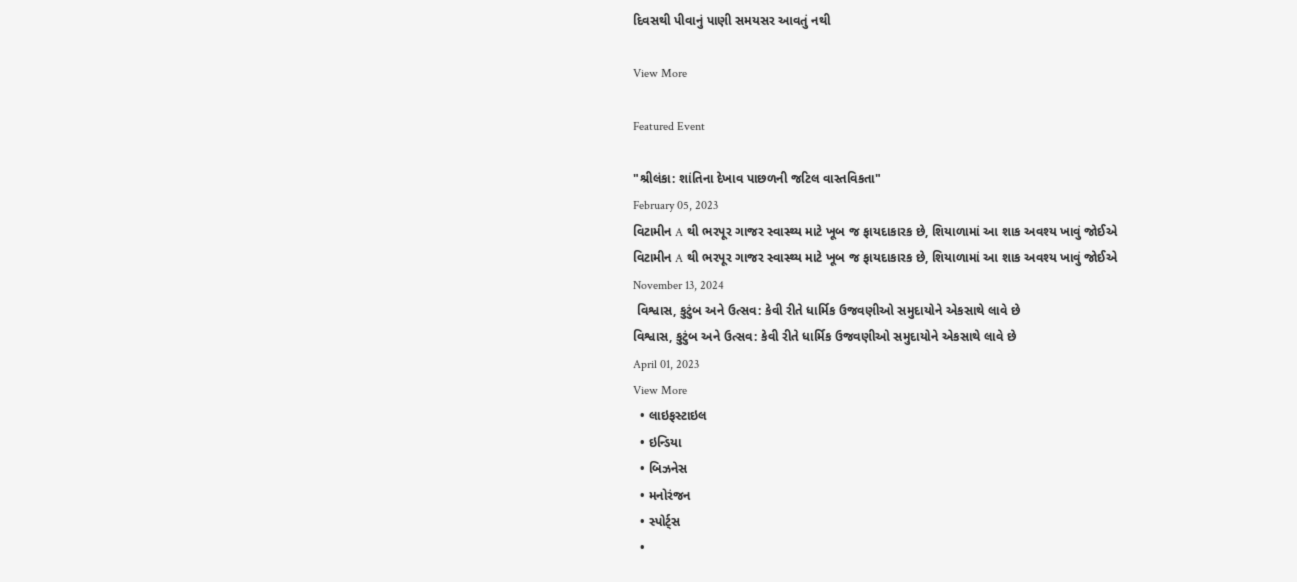દિવસથી પીવાનું પાણી સમયસર આવતું નથી

View More

Featured Event

"શ્રીલંકા: શાંતિના દેખાવ પાછળની જટિલ વાસ્તવિકતા"
February 05, 2023
વિટામીન A થી ભરપૂર ગાજર સ્વાસ્થ્ય માટે ખૂબ જ ફાયદાકારક છે, શિયાળામાં આ શાક અવશ્ય ખાવું જોઈએ
વિટામીન A થી ભરપૂર ગાજર સ્વાસ્થ્ય માટે ખૂબ જ ફાયદાકારક છે, શિયાળામાં આ શાક અવશ્ય ખાવું જોઈએ
November 13, 2024
 વિશ્વાસ, કુટુંબ અને ઉત્સવ: કેવી રીતે ધાર્મિક ઉજવણીઓ સમુદાયોને એકસાથે લાવે છે
વિશ્વાસ, કુટુંબ અને ઉત્સવ: કેવી રીતે ધાર્મિક ઉજવણીઓ સમુદાયોને એકસાથે લાવે છે
April 01, 2023
View More
  • લાઇફસ્ટાઇલ
  • ઇન્ડિયા
  • બિઝનેસ
  • મનોરંજન
  • સ્પોર્ટ્સ
  •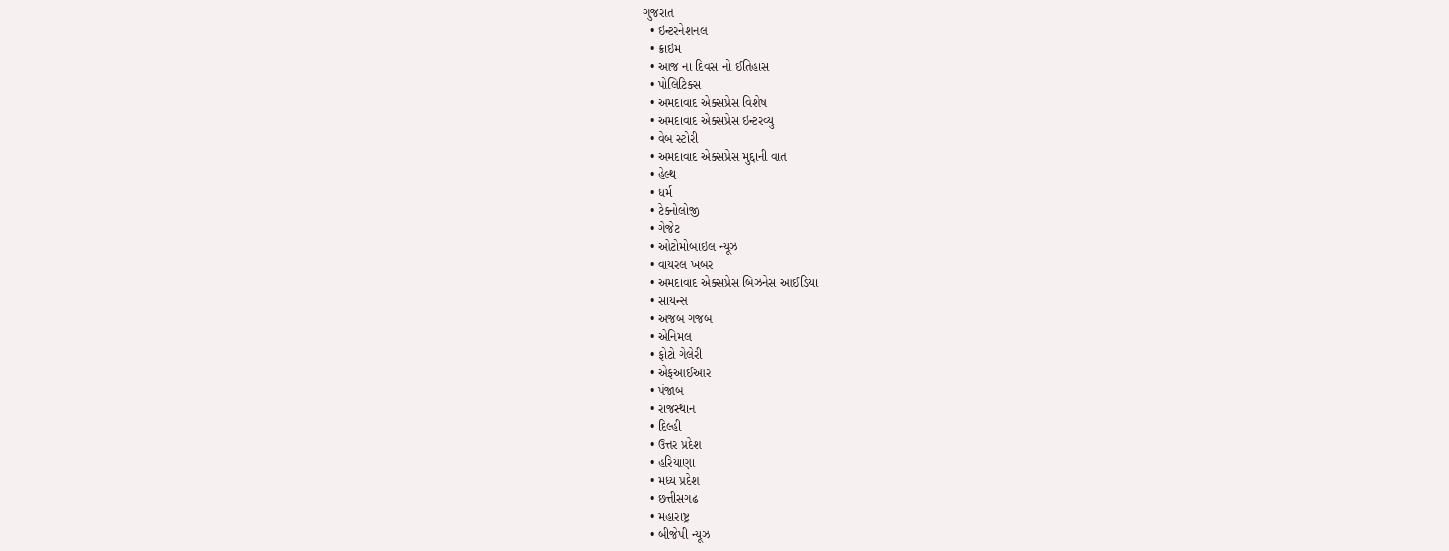ગુજરાત
  • ઇન્ટરનેશનલ
  • ક્રાઇમ
  • આજ ના દિવસ નો ઈતિહાસ
  • પોલિટિક્સ
  • અમદાવાદ એક્સપ્રેસ વિશેષ
  • અમદાવાદ એક્સપ્રેસ ઇન્ટરવ્યુ
  • વેબ સ્ટોરી
  • અમદાવાદ એક્સપ્રેસ મુદ્દાની વાત
  • હેલ્થ
  • ધર્મ
  • ટેક્નોલોજી
  • ગેજેટ
  • ઓટોમોબાઇલ ન્યૂઝ
  • વાયરલ ખબર
  • અમદાવાદ એક્સપ્રેસ બિઝનેસ આઈડિયા
  • સાયન્સ
  • અજબ ગજબ
  • એનિમલ
  • ફોટો ગેલેરી
  • એફઆઈઆર
  • પંજાબ
  • રાજસ્થાન
  • દિલ્હી
  • ઉત્તર પ્રદેશ
  • હરિયાણા
  • મધ્ય પ્રદેશ
  • છત્તીસગઢ
  • મહારાષ્ટ્ર
  • બીજેપી ન્યૂઝ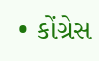• કોંગ્રેસ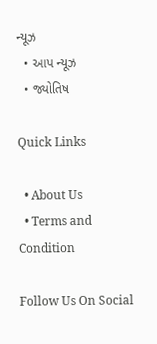ન્યૂઝ
  • આપ ન્યૂઝ
  • જ્યોતિષ

Quick Links

  • About Us
  • Terms and Condition

Follow Us On Social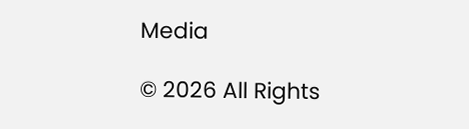Media

© 2026 All Rights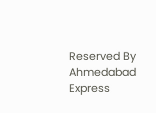Reserved By Ahmedabad Express